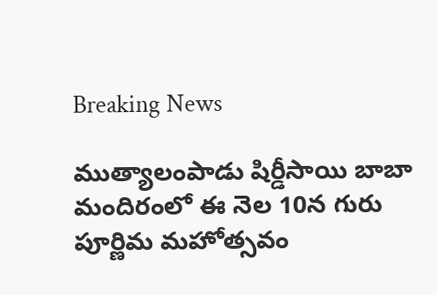Breaking News

ముత్యాలంపాడు షిర్డీసాయి బాబా మందిరంలో ఈ నెల 10న గురు పూర్ణిమ మహోత్సవం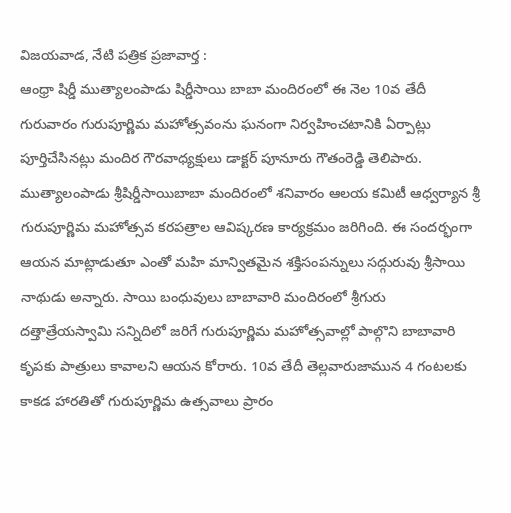విజ‌య‌వాడ, నేటి పత్రిక ప్రజావార్త :
ఆంధ్రా షిర్డీ ముత్యాలంపాడు షిర్డీసాయి బాబా మందిరంలో ఈ నెల 10వ తేదీ గురువారం గురుపూర్ణిమ మహోత్సవంను ఘనంగా నిర్వహించటానికి ఏర్పాట్లు పూర్తిచేసినట్లు మందిర గౌరవాధ్యక్షులు డాక్టర్ పూనూరు గౌతంరెడ్డి తెలిపారు. ముత్యాలంపాడు శ్రీషిర్డీసాయిబాబా మందిరంలో శనివారం ఆలయ కమిటీ ఆధ్వర్యాన శ్రీ గురుపూర్ణిమ మహోత్సవ కరపత్రాల ఆవిష్కరణ కార్యక్రమం జరిగింది. ఈ సందర్భంగా ఆయన మాట్లాడుతూ ఎంతో మహి మాన్వితమైన శక్తిసంపన్నులు సద్గురువు శ్రీసాయి నాథుడు అన్నారు. సాయి బంధువులు బాబావారి మందిరంలో శ్రీగురు దత్తాత్రేయస్వామి సన్నిదిలో జరిగే గురుపూర్ణిమ మహోత్సవాల్లో పాల్గొని బాబావారి కృపకు పాత్రులు కావాలని ఆయన కోరారు. 10వ తేదీ తెల్లవారుజామున 4 గంటలకు కాకడ హారతితో గురుపూర్ణిమ ఉత్సవాలు ప్రారం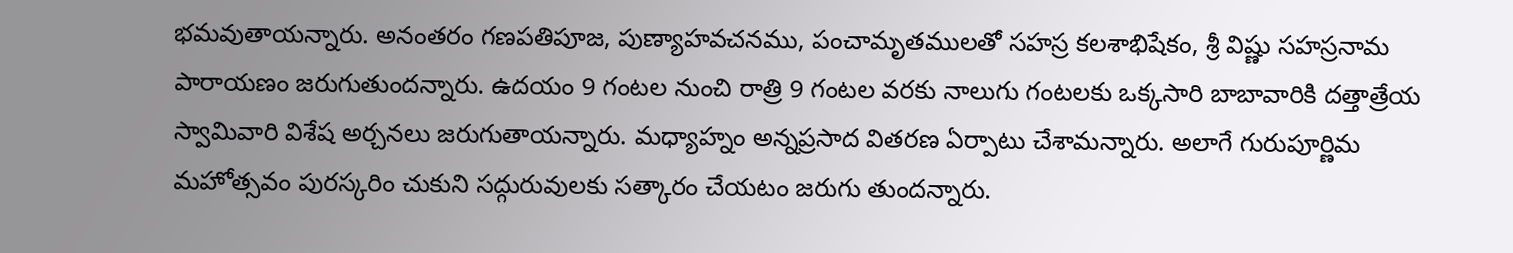భమవుతాయన్నారు. అనంతరం గణపతిపూజ, పుణ్యాహవచనము, పంచామృతములతో సహస్ర కలశాభిషేకం, శ్రీ విష్ణు సహస్రనామ పారాయణం జరుగుతుందన్నారు. ఉదయం 9 గంటల నుంచి రాత్రి 9 గంటల వరకు నాలుగు గంటలకు ఒక్కసారి బాబావారికి దత్తాత్రేయ స్వామివారి విశేష అర్చనలు జరుగుతాయన్నారు. మధ్యాహ్నం అన్నప్రసాద వితరణ ఏర్పాటు చేశామన్నారు. అలాగే గురుపూర్ణిమ మహోత్సవం పురస్కరిం చుకుని సద్గురువులకు సత్కారం చేయటం జరుగు తుందన్నారు.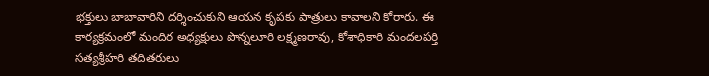భక్తులు బాబావారిని దర్శించుకుని ఆయన కృపకు పాత్రులు కావాలని కోరారు. ఈ కార్యక్రమంలో మందిర అధ్యక్షులు పొన్నలూరి లక్ష్మణరావు, కోశాధికారి మందలపర్తి సత్యశ్రీహరి తదితరులు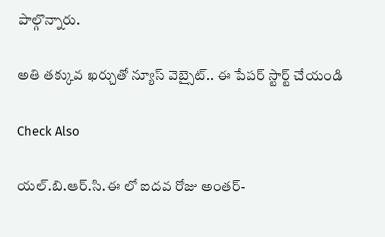పాల్గొన్నారు.

అతి తక్కువ ఖర్చుతో న్యూస్ వెబ్సైట్.. ఈ పేపర్ స్టార్ట్ చేయండి

Check Also

యల్.బి.ఆర్.సి.ఈ లో ఐదవ రోజు అంతర్-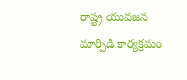రాష్ట్ర యువజన మార్పిడి కార్యక్రమం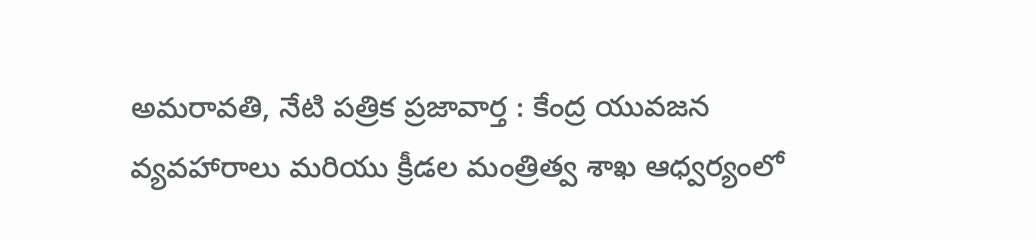అమరావతి, నేటి పత్రిక ప్రజావార్త : కేంద్ర యువజన వ్యవహారాలు మరియు క్రీడల మంత్రిత్వ శాఖ ఆధ్వర్యంలో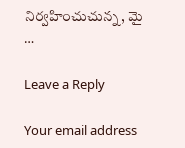నిర్వహించుచున్న, మై …

Leave a Reply

Your email address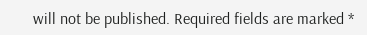will not be published. Required fields are marked *